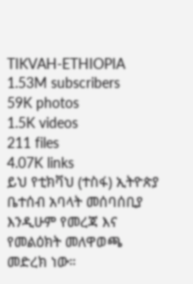TIKVAH-ETHIOPIA
1.53M subscribers
59K photos
1.5K videos
211 files
4.07K links
ይህ የቲክቫህ (ተስፋ) ኢትዮጵያ ቤተሰብ አባላት መሰባሰቢያ እንዲሁም የመረጃ እና የመልዕክት መለዋወጫ መድረክ ነው።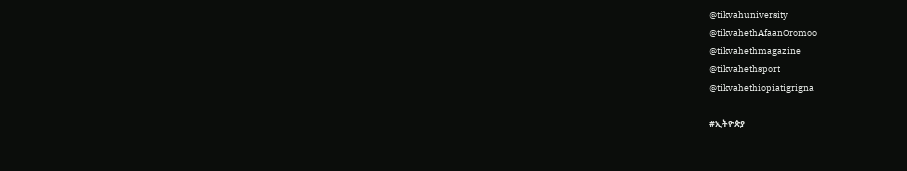@tikvahuniversity
@tikvahethAfaanOromoo
@tikvahethmagazine
@tikvahethsport
@tikvahethiopiatigrigna

#ኢትዮጵያ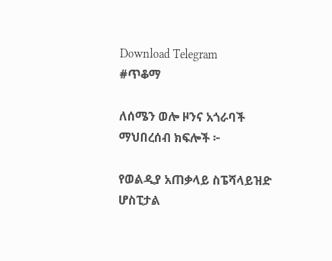Download Telegram
#ጥቆማ

ለሰሜን ወሎ ዞንና አጎራባች ማህበረሰብ ክፍሎች ፦

የወልዲያ አጠቃላይ ስፔሻላይዝድ ሆስፒታል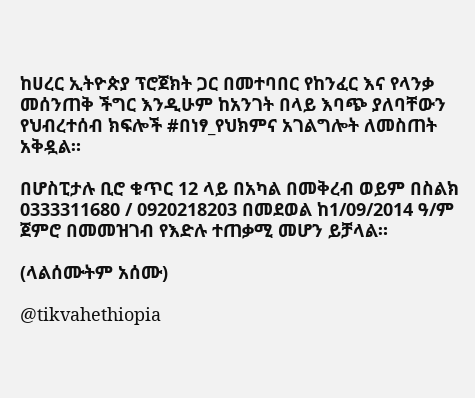ከሀረር ኢትዮጵያ ፕሮጀክት ጋር በመተባበር የከንፈር እና የላንቃ መሰንጠቅ ችግር እንዲሁም ከአንገት በላይ እባጭ ያለባቸውን የህብረተሰብ ክፍሎች #በነፃ_የህክምና አገልግሎት ለመስጠት አቅዷል።

በሆስፒታሉ ቢሮ ቁጥር 12 ላይ በአካል በመቅረብ ወይም በስልክ 0333311680 / 0920218203 በመደወል ከ1/09/2014 ዓ/ም ጀምሮ በመመዝገብ የእድሉ ተጠቃሚ መሆን ይቻላል።

(ላልሰሙትም አሰሙ)

@tikvahethiopia